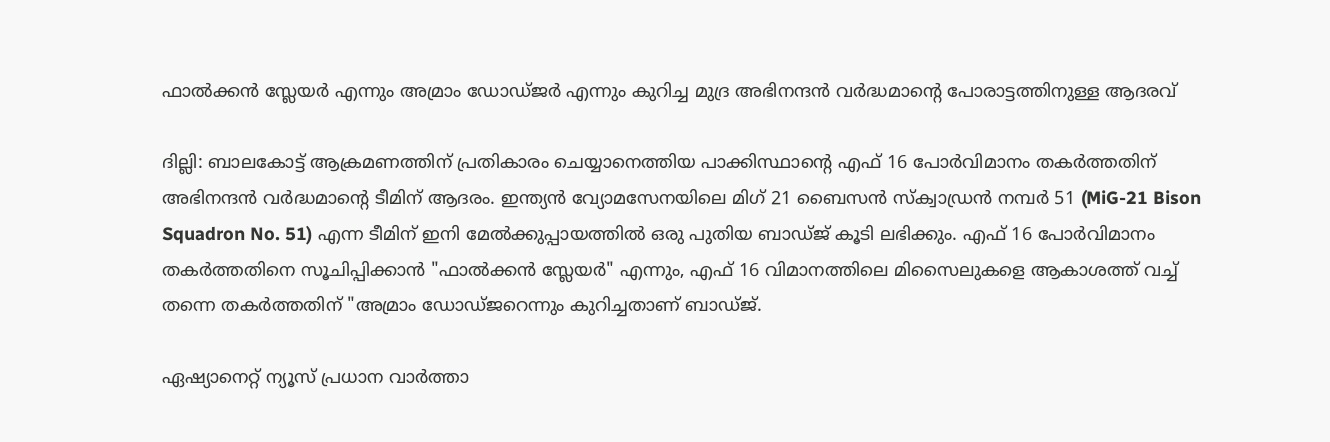ഫാൽക്കൻ സ്ലേയർ എന്നും അമ്രാം ഡോഡ്ജർ എന്നും കുറിച്ച മുദ്ര അഭിനന്ദൻ വർദ്ധമാന്റെ പോരാട്ടത്തിനുള്ള ആദരവ്

ദില്ലി: ബാലകോട്ട് ആക്രമണത്തിന് പ്രതികാരം ചെയ്യാനെത്തിയ പാക്കിസ്ഥാന്റെ എഫ് 16 പോർവിമാനം തകർത്തതിന് അഭിനന്ദൻ വർദ്ധമാന്റെ ടീമിന് ആദരം. ഇന്ത്യൻ വ്യോമസേനയിലെ മിഗ് 21 ബൈസൻ സ്ക്വാഡ്രൻ നമ്പർ 51 (MiG-21 Bison Squadron No. 51) എന്ന ടീമിന് ഇനി മേൽക്കുപ്പായത്തിൽ ഒരു പുതിയ ബാഡ്ജ് കൂടി ലഭിക്കും. എഫ് 16 പോർവിമാനം തകർത്തതിനെ സൂചിപ്പിക്കാൻ "ഫാൽക്കൻ സ്ലേയർ" എന്നും, എഫ് 16 വിമാനത്തിലെ മിസൈലുകളെ ആകാശത്ത് വച്ച് തന്നെ തകർത്തതിന് "അമ്രാം ഡോഡ്‌ജറെന്നും കുറിച്ചതാണ് ബാഡ്ജ്.

ഏഷ്യാനെറ്റ് ന്യൂസ് പ്രധാന വാർത്താ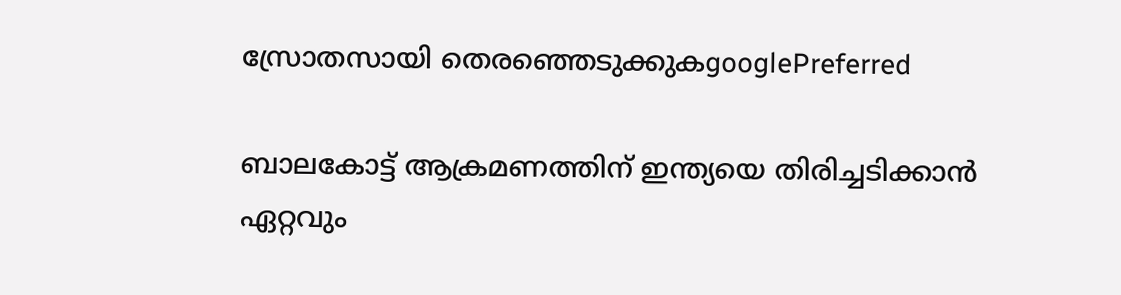സ്രോതസായി തെരഞ്ഞെടുക്കുകgooglePreferred

ബാലകോട്ട് ആക്രമണത്തിന് ഇന്ത്യയെ തിരിച്ചടിക്കാൻ ഏറ്റവും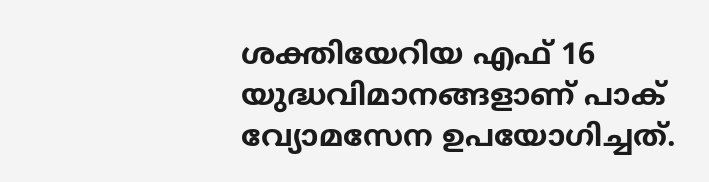ശക്തിയേറിയ എഫ് 16 യുദ്ധവിമാനങ്ങളാണ് പാക് വ്യോമസേന ഉപയോഗിച്ചത്.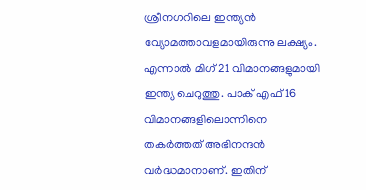ശ്രീനഗറിലെ ഇന്ത്യൻ വ്യോമത്താവളമായിരുന്നു ലക്ഷ്യം. എന്നാൽ മിഗ് 21 വിമാനങ്ങളുമായി ഇന്ത്യ ചെറുത്തു. പാക് എഫ് 16 വിമാനങ്ങളിലൊന്നിനെ തകർത്തത് അഭിനന്ദൻ വർദ്ധമാനാണ്. ഇതിന്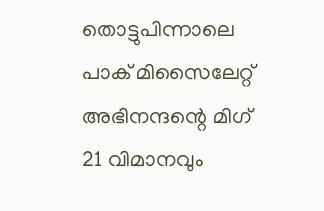തൊട്ടുപിന്നാലെ പാക് മിസൈലേറ്റ് അഭിനന്ദന്റെ മിഗ് 21 വിമാനവും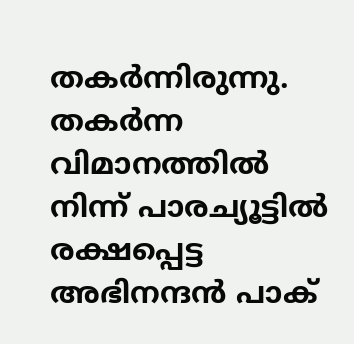തകർന്നിരുന്നു. തകർന്ന വിമാനത്തിൽ നിന്ന് പാരച്യൂട്ടിൽ രക്ഷപ്പെട്ട അഭിനന്ദൻ പാക്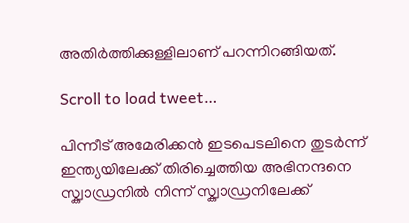അതിർത്തിക്കുള്ളിലാണ് പറന്നിറങ്ങിയത്.

Scroll to load tweet…

പിന്നീട് അമേരിക്കൻ ഇടപെടലിനെ തുടർന്ന് ഇന്ത്യയിലേക്ക് തിരിച്ചെത്തിയ അഭിനന്ദനെ സ്ക്വാഡ്രനിൽ നിന്ന് സ്ക്വാഡ്രനിലേക്ക്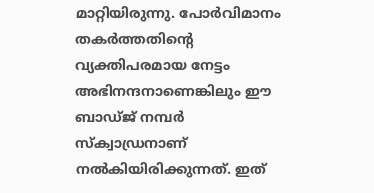മാറ്റിയിരുന്നു. പോർവിമാനം തകർത്തതിന്റെ വ്യക്തിപരമായ നേട്ടം അഭിനന്ദനാണെങ്കിലും ഈ ബാഡ്ജ് നമ്പർ സ്ക്വാഡ്രനാണ് നൽകിയിരിക്കുന്നത്. ഇത്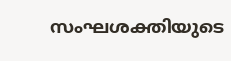സംഘശക്തിയുടെ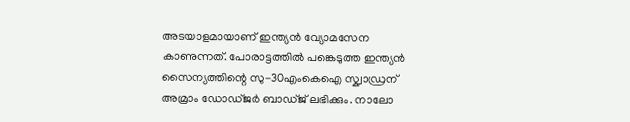അടയാളമായാണ് ഇന്ത്യൻ വ്യോമസേന കാണുന്നത്. പോരാട്ടത്തിൽ പങ്കെടുത്ത ഇന്ത്യൻ സൈന്യത്തിന്റെ സു-30എംകെഐ സ്ക്വാഡ്രന് അമ്രാം ഡോഡ്ജർ ബാഡ്ജ് ലഭിക്കും. നാലോ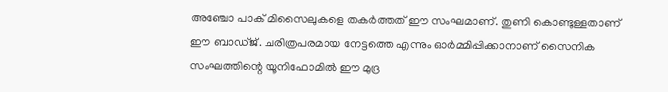അഞ്ചോ പാക് മിസൈലുകളെ തകർത്തത് ഈ സംഘമാണ്. തുണി കൊണ്ടുള്ളതാണ് ഈ ബാഡ്ജ്. ചരിത്രപരമായ നേട്ടത്തെ എന്നും ഓർമ്മിപ്പിക്കാനാണ് സൈനിക സംഘത്തിന്റെ യൂനിഫോമിൽ ഈ മുദ്ര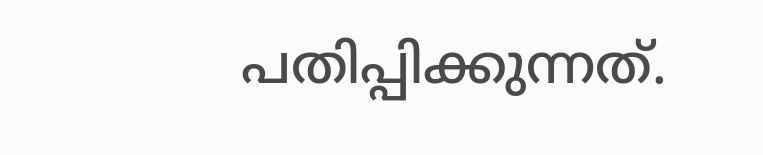പതിപ്പിക്കുന്നത്.